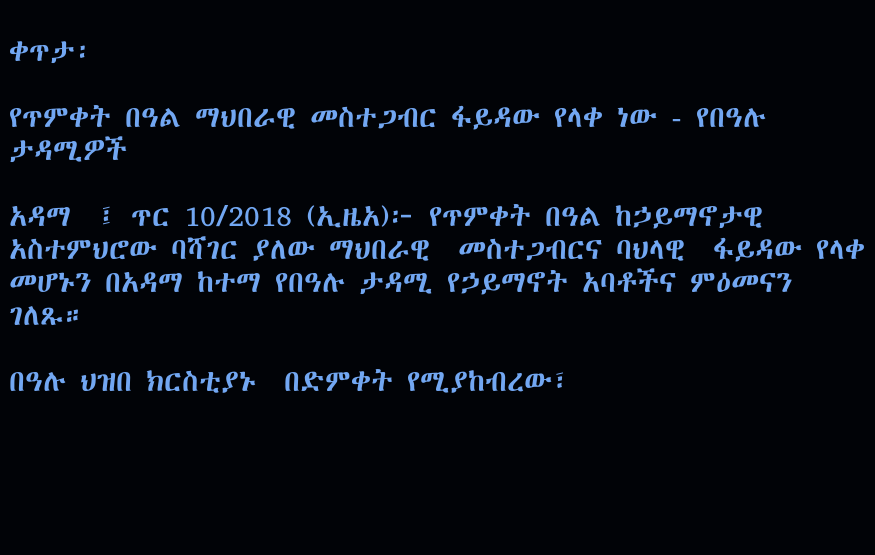ቀጥታ፡

የጥምቀት በዓል ማህበራዊ መስተጋብር ፋይዳው የላቀ ነው - የበዓሉ ታዳሚዎች

አዳማ  ፤ ጥር 10/2018 (ኢዜአ)፦ የጥምቀት በዓል ከኃይማኖታዊ አስተምህሮው ባሻገር ያለው ማህበራዊ  መስተጋብርና ባህላዊ  ፋይዳው የላቀ መሆኑን በአዳማ ከተማ የበዓሉ ታዳሚ የኃይማኖት አባቶችና ምዕመናን ገለጹ።

በዓሉ ህዝበ ክርስቲያኑ  በድምቀት የሚያከብረው፣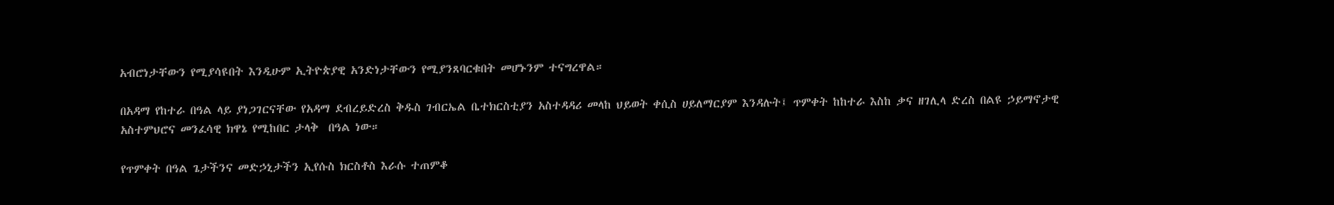አብሮነታቸውን የሚያሳዩበት እንዲሁም ኢትዮጵያዊ አንድነታቸውን የሚያንጸባርቁበት መሆኑንም ተናግረዋል።

በአዳማ የከተራ በዓል ላይ ያነጋገርናቸው የአዳማ ደብረይድረስ ቅዱስ ገብርኤል ቤተክርስቲያን አስተዳዳሪ መላከ ህይወት ቀሲስ ሀይለማርያም እንዳሉት፤ ጥምቀት ከከተራ እስከ ቃና ዘገሊላ ድረስ በልዩ ኃይማኖታዊ አስተምህሮና መንፈሳዊ ክዋኔ የሚከበር ታላቅ  በዓል ነው።

የጥምቀት በዓል ጌታችንና መድኃኒታችን ኢየሱስ ክርስቶስ እራሱ ተጠምቆ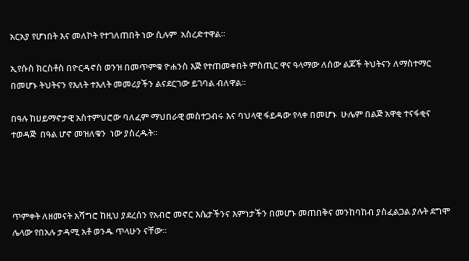አርአያ የሆነበት እና መለኮት የተገለጠበት ነው ሲሉም  አስረድተዋል።

ኢየሱስ ክርስቶስ በዮርዳኖስ ወንዝ በመጥምቁ ዮሐንስ እጅ የተጠመቀበት ምስጢር ዋና ዓላማው ለሰው ልጆች ትህትናን ለማስተማር በመሆኑ ትህትናን የእለት ተእለት መመሪያችን ልናደርገው ይገባል ብለዋል።

በዓሉ ከሀይማኖታዊ አስተምህሮው ባለፈም ማህበራዊ መስተጋብሩ እና ባህላዊ ፋይዳው የላቀ በመሆኑ  ሁሌም በልጅ አዋቂ ተናፋቂና ተወዳጅ  በዓል ሆኖ መዝለቁን  ነው ያስረዱት።




ጥምቀት ለዘመናት አሻግሮ ከዚህ ያደረሰን የአብሮ መኖር እሴታችንና እምነታችን በመሆኑ መጠበቅና መንከባከብ ያስፈልጋል ያሉት ደግሞ ሌላው የበአሉ ታዳሚ አቶ ወንዱ ጥላሁን ናቸው።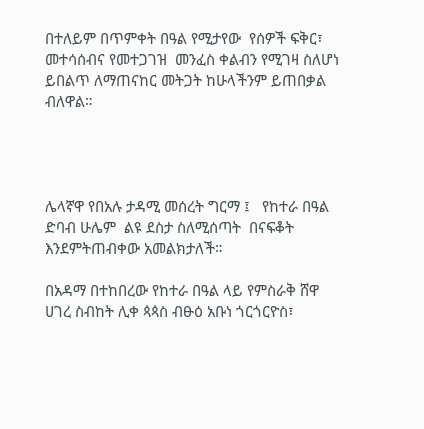በተለይም በጥምቀት በዓል የሚታየው  የሰዎች ፍቅር፣ መተሳሰብና የመተጋገዝ  መንፈስ ቀልብን የሚገዛ ስለሆነ ይበልጥ ለማጠናከር መትጋት ከሁላችንም ይጠበቃል ብለዋል።




ሌላኛዋ የበአሉ ታዳሚ መሰረት ግርማ ፤   የከተራ በዓል ድባብ ሁሌም  ልዩ ደስታ ስለሚሰጣት  በናፍቆት እንደምትጠብቀው አመልክታለች።

በአዳማ በተከበረው የከተራ በዓል ላይ የምስራቅ ሸዋ ሀገረ ስብከት ሊቀ ጳጳስ ብፁዕ አቡነ ጎርጎርዮስ፣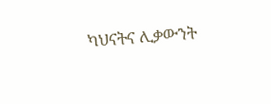ካህናትና ሊቃውንት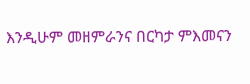እንዲሁም መዘምራንና በርካታ ምእመናን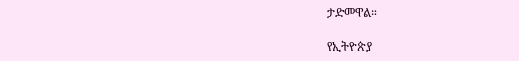ታድመዋል።

የኢትዮጵያ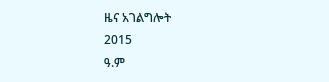ዜና አገልግሎት
2015
ዓ.ም